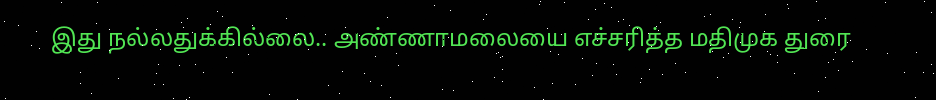இது நல்லதுக்கில்லை.. அண்ணாமலையை எச்சரித்த மதிமுக துரை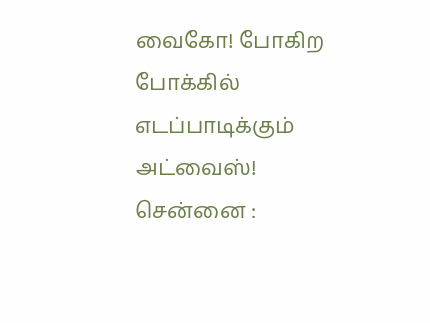வைகோ! போகிற போக்கில் எடப்பாடிக்கும் அட்வைஸ்!
சென்னை :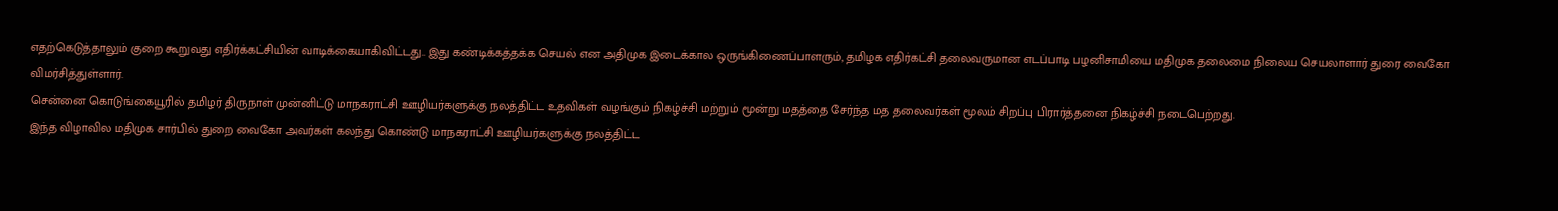எதற்கெடுத்தாலும் குறை கூறுவது எதிர்க்கட்சியின் வாடிக்கையாகிவிட்டது.. இது கண்டிக்கத்தக்க செயல் என அதிமுக இடைக்கால ஒருங்கிணைப்பாளரும், தமிழக எதிர்கட்சி தலைவருமான எடப்பாடி பழனிசாமியை மதிமுக தலைமை நிலைய செயலாளார் துரை வைகோ விமர்சித்துள்ளார்.
சென்னை கொடுங்கையூரில் தமிழர் திருநாள் முன்னிட்டு மாநகராட்சி ஊழியர்களுக்கு நலத்திட்ட உதவிகள் வழங்கும் நிகழ்ச்சி மற்றும் மூன்று மதத்தை சேர்ந்த மத தலைவர்கள் மூலம் சிறப்பு பிரார்த்தனை நிகழ்ச்சி நடைபெற்றது.
இந்த விழாவில மதிமுக சார்பில் துறை வைகோ அவர்கள் கலந்து கொண்டு மாநகராட்சி ஊழியர்களுக்கு நலத்திட்ட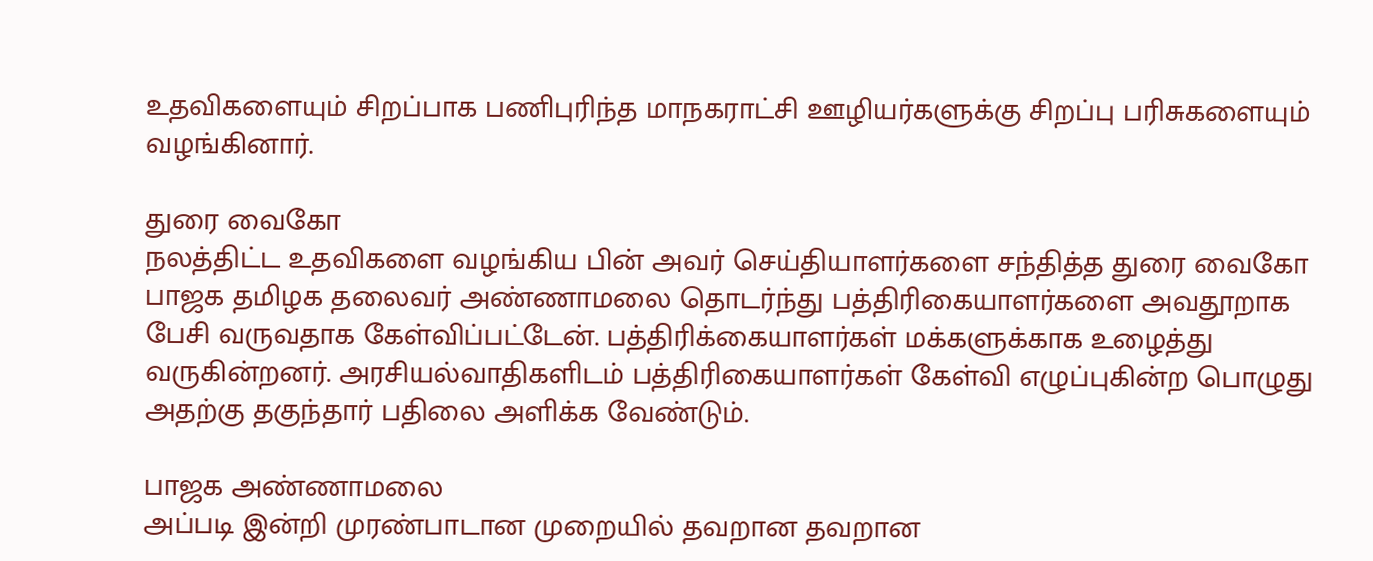உதவிகளையும் சிறப்பாக பணிபுரிந்த மாநகராட்சி ஊழியர்களுக்கு சிறப்பு பரிசுகளையும் வழங்கினார்.

துரை வைகோ
நலத்திட்ட உதவிகளை வழங்கிய பின் அவர் செய்தியாளர்களை சந்தித்த துரை வைகோ பாஜக தமிழக தலைவர் அண்ணாமலை தொடர்ந்து பத்திரிகையாளர்களை அவதூறாக பேசி வருவதாக கேள்விப்பட்டேன். பத்திரிக்கையாளர்கள் மக்களுக்காக உழைத்து வருகின்றனர். அரசியல்வாதிகளிடம் பத்திரிகையாளர்கள் கேள்வி எழுப்புகின்ற பொழுது அதற்கு தகுந்தார் பதிலை அளிக்க வேண்டும்.

பாஜக அண்ணாமலை
அப்படி இன்றி முரண்பாடான முறையில் தவறான தவறான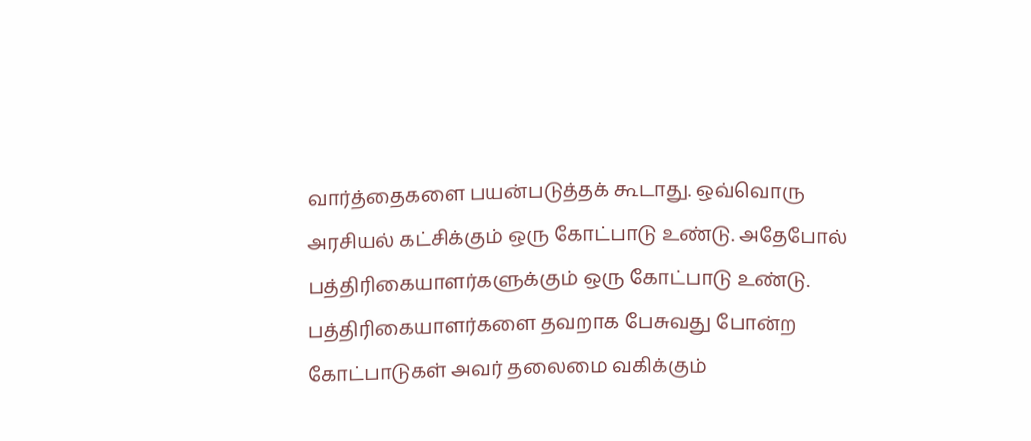வார்த்தைகளை பயன்படுத்தக் கூடாது. ஒவ்வொரு அரசியல் கட்சிக்கும் ஒரு கோட்பாடு உண்டு. அதேபோல் பத்திரிகையாளர்களுக்கும் ஒரு கோட்பாடு உண்டு. பத்திரிகையாளர்களை தவறாக பேசுவது போன்ற கோட்பாடுகள் அவர் தலைமை வகிக்கும்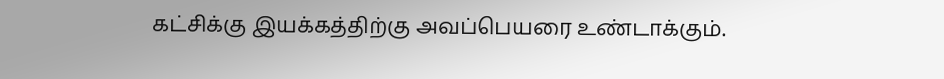கட்சிக்கு இயக்கத்திற்கு அவப்பெயரை உண்டாக்கும்.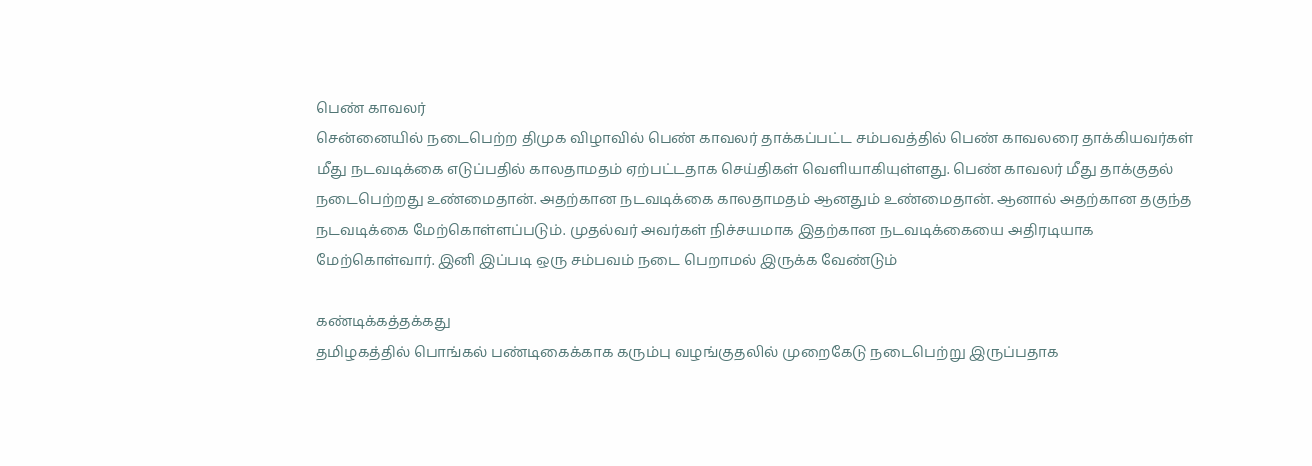பெண் காவலர்
சென்னையில் நடைபெற்ற திமுக விழாவில் பெண் காவலர் தாக்கப்பட்ட சம்பவத்தில் பெண் காவலரை தாக்கியவர்கள் மீது நடவடிக்கை எடுப்பதில் காலதாமதம் ஏற்பட்டதாக செய்திகள் வெளியாகியுள்ளது. பெண் காவலர் மீது தாக்குதல் நடைபெற்றது உண்மைதான். அதற்கான நடவடிக்கை காலதாமதம் ஆனதும் உண்மைதான். ஆனால் அதற்கான தகுந்த நடவடிக்கை மேற்கொள்ளப்படும். முதல்வர் அவர்கள் நிச்சயமாக இதற்கான நடவடிக்கையை அதிரடியாக மேற்கொள்வார். இனி இப்படி ஒரு சம்பவம் நடை பெறாமல் இருக்க வேண்டும்

கண்டிக்கத்தக்கது
தமிழகத்தில் பொங்கல் பண்டிகைக்காக கரும்பு வழங்குதலில் முறைகேடு நடைபெற்று இருப்பதாக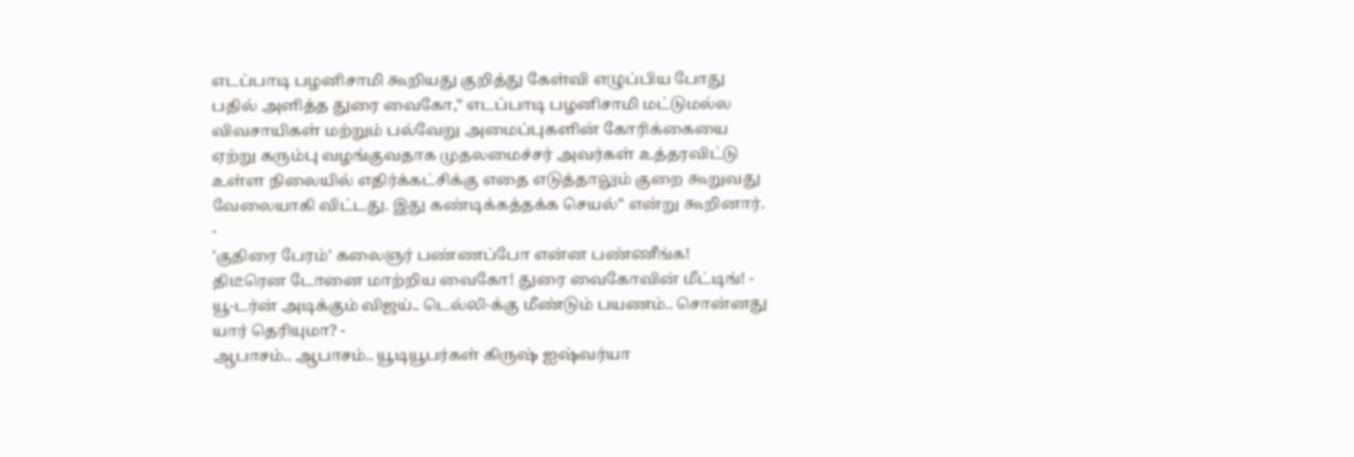எடப்பாடி பழனிசாமி கூறியது குறித்து கேள்வி எழுப்பிய போது பதில் அளித்த துரை வைகோ," எடப்பாடி பழனிசாமி மட்டுமல்ல விவசாயிகள் மற்றும் பல்வேறு அமைப்புகளின் கோரிக்கையை ஏற்று கரும்பு வழங்குவதாக முதலமைச்சர் அவர்கள் உத்தரவிட்டு உள்ள நிலையில் எதிர்க்கட்சிக்கு எதை எடுத்தாலும் குறை கூறுவது வேலையாகி விட்டது. இது கண்டிக்கத்தக்க செயல்" என்று கூறினார்.
-
’குதிரை பேரம்’ கலைஞர் பண்ணப்போ என்ன பண்ணீங்க! திடீரென டோனை மாற்றிய வைகோ! துரை வைகோவின் மீட்டிங்! -
யூ-டர்ன் அடிக்கும் விஜய்.. டெல்லி-க்கு மீண்டும் பயணம்.. சொன்னது யார் தெரியுமா? -
ஆபாசம்.. ஆபாசம்.. யூடியூபர்கள் கிருஷ் ஐஷ்வர்யா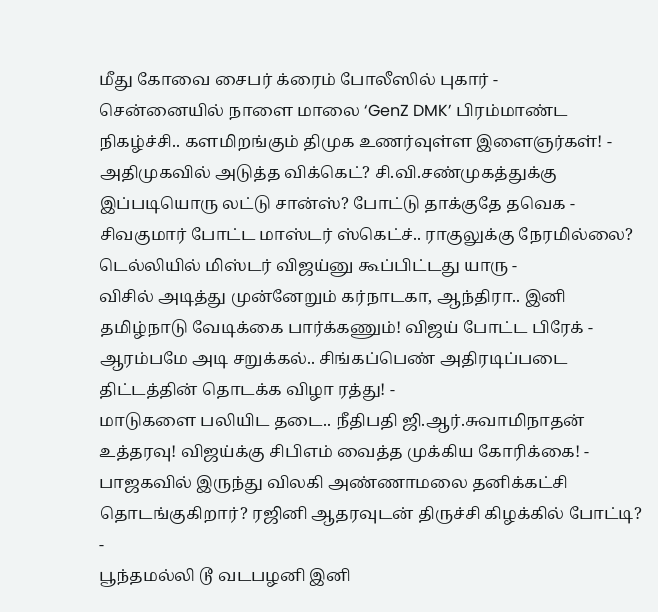மீது கோவை சைபர் க்ரைம் போலீஸில் புகார் -
சென்னையில் நாளை மாலை ‘GenZ DMK’ பிரம்மாண்ட நிகழ்ச்சி.. களமிறங்கும் திமுக உணர்வுள்ள இளைஞர்கள்! -
அதிமுகவில் அடுத்த விக்கெட்? சி.வி.சண்முகத்துக்கு இப்படியொரு லட்டு சான்ஸ்? போட்டு தாக்குதே தவெக -
சிவகுமார் போட்ட மாஸ்டர் ஸ்கெட்ச்.. ராகுலுக்கு நேரமில்லை? டெல்லியில் மிஸ்டர் விஜய்னு கூப்பிட்டது யாரு -
விசில் அடித்து முன்னேறும் கர்நாடகா, ஆந்திரா.. இனி தமிழ்நாடு வேடிக்கை பார்க்கணும்! விஜய் போட்ட பிரேக் -
ஆரம்பமே அடி சறுக்கல்.. சிங்கப்பெண் அதிரடிப்படை திட்டத்தின் தொடக்க விழா ரத்து! -
மாடுகளை பலியிட தடை.. நீதிபதி ஜி.ஆர்.சுவாமிநாதன் உத்தரவு! விஜய்க்கு சிபிஎம் வைத்த முக்கிய கோரிக்கை! -
பாஜகவில் இருந்து விலகி அண்ணாமலை தனிக்கட்சி தொடங்குகிறார்? ரஜினி ஆதரவுடன் திருச்சி கிழக்கில் போட்டி? -
பூந்தமல்லி டூ வடபழனி இனி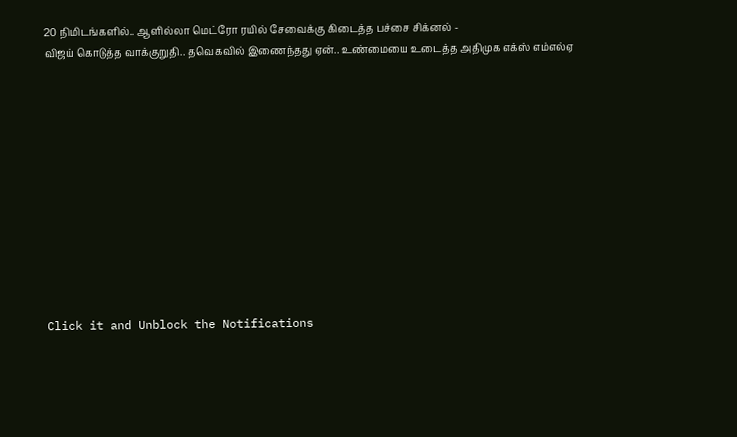20 நிமிடங்களில்.. ஆளில்லா மெட்ரோ ரயில் சேவைக்கு கிடைத்த பச்சை சிக்னல் -
விஜய் கொடுத்த வாக்குறுதி.. தவெகவில் இணைந்தது ஏன்.. உண்மையை உடைத்த அதிமுக எக்ஸ் எம்எல்ஏ












Click it and Unblock the Notifications